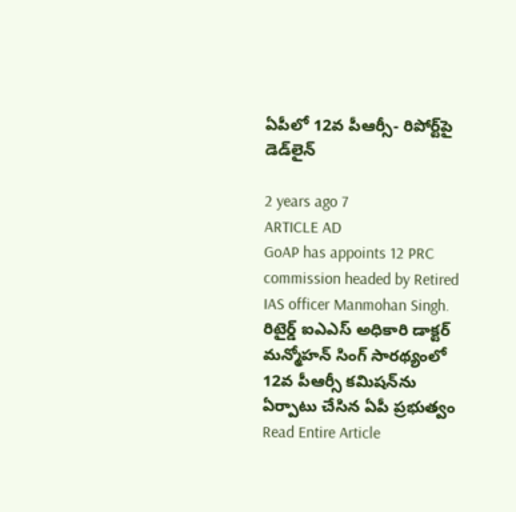ఏపీలో 12వ పీఆర్సీ- రిపోర్ట్‌పై డెడ్‌లైన్

2 years ago 7
ARTICLE AD
GoAP has appoints 12 PRC commission headed by Retired IAS officer Manmohan Singh. రిటైర్డ్ ఐఎఎస్ అధికారి డాక్టర్ మన్మోహన్ సింగ్ సారథ్యంలో 12వ పీఆర్సీ కమిషన్‌ను ఏర్పాటు చేసిన ఏపీ ప్రభుత్వం
Read Entire Article